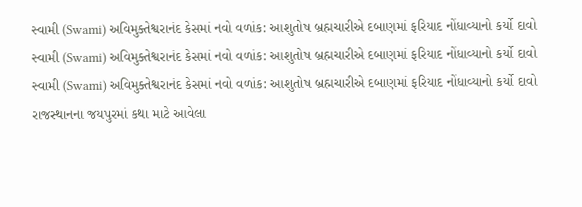સ્વામી (Swami) અવિમુક્તેશ્વરાનંદ કેસમાં નવો વળાંક: આશુતોષ બ્રહ્મચારીએ દબાણમાં ફરિયાદ નોંધાવ્યાનો કર્યો દાવો
સ્વામી (Swami) અવિમુક્તેશ્વરાનંદ કેસમાં નવો વળાંક: આશુતોષ બ્રહ્મચારીએ દબાણમાં ફરિયાદ નોંધાવ્યાનો કર્યો દાવો
સ્વામી (Swami) અવિમુક્તેશ્વરાનંદ કેસમાં નવો વળાંક: આશુતોષ બ્રહ્મચારીએ દબાણમાં ફરિયાદ નોંધાવ્યાનો કર્યો દાવો
રાજસ્થાનના જયપુરમાં કથા માટે આવેલા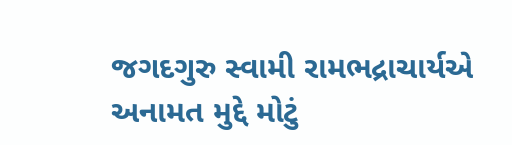જગદગુરુ સ્વામી રામભદ્રાચાર્યએ અનામત મુદ્દે મોટું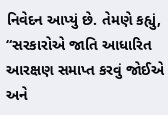નિવેદન આપ્યું છે. તેમણે કહ્યું, “સરકારોએ જાતિ આધારિત આરક્ષણ સમાપ્ત કરવું જોઈએ અને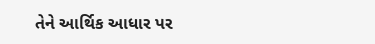તેને આર્થિક આધાર પર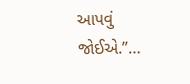આપવું જોઈએ.”…